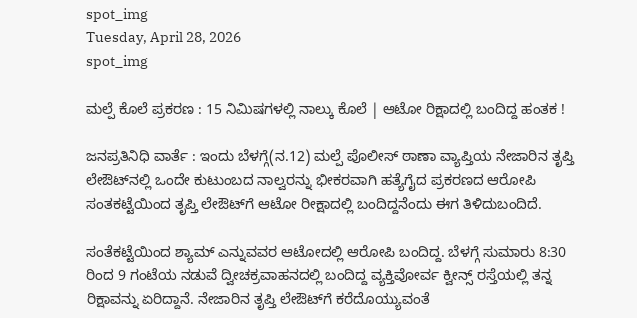spot_img
Tuesday, April 28, 2026
spot_img

ಮಲ್ಪೆ ಕೊಲೆ ಪ್ರಕರಣ : 15 ನಿಮಿಷಗಳಲ್ಲಿ ನಾಲ್ಕು ಕೊಲೆ | ಆಟೋ ರಿಕ್ಷಾದಲ್ಲಿ ಬಂದಿದ್ದ ಹಂತಕ !

ಜನಪ್ರತಿನಿಧಿ ವಾರ್ತೆ : ಇಂದು ಬೆಳಗ್ಗೆ(ನ.12) ಮಲ್ಪೆ ಪೊಲೀಸ್‌ ಠಾಣಾ ವ್ಯಾಪ್ತಿಯ ನೇಜಾರಿನ ತೃಪ್ತಿ ಲೇಔಟ್‌ನಲ್ಲಿ ಒಂದೇ ಕುಟುಂಬದ ನಾಲ್ವರನ್ನು ಭೀಕರವಾಗಿ ಹತ್ಯೆಗೈದ ಪ್ರಕರಣದ ಆರೋಪಿ ಸಂತಕಟ್ಟೆಯಿಂದ ತೃಪ್ತಿ ಲೇಔಟ್‌ಗೆ ಆಟೋ ರೀಕ್ಷಾದಲ್ಲಿ ಬಂದಿದ್ದನೆಂದು ಈಗ ತಿಳಿದುಬಂದಿದೆ.

ಸಂತೆಕಟ್ಟೆಯಿಂದ ಶ್ಯಾಮ್‌ ಎನ್ನುವವರ ಆಟೋದಲ್ಲಿ ಆರೋಪಿ ಬಂದಿದ್ದ. ಬೆಳಗ್ಗೆ ಸುಮಾರು 8:30 ರಿಂದ 9 ಗಂಟೆಯ ನಡುವೆ ದ್ವೀಚಕ್ರವಾಹನದಲ್ಲಿ ಬಂದಿದ್ದ ವ್ಯಕ್ತಿವೋರ್ವ ಕ್ವೀನ್ಸ್‌ ರಸ್ತೆಯಲ್ಲಿ ತನ್ನ ರಿಕ್ಷಾವನ್ನು ಏರಿದ್ದಾನೆ. ನೇಜಾರಿನ ತೃಪ್ತಿ ಲೇಔಟ್‌ಗೆ ಕರೆದೊಯ್ಯುವಂತೆ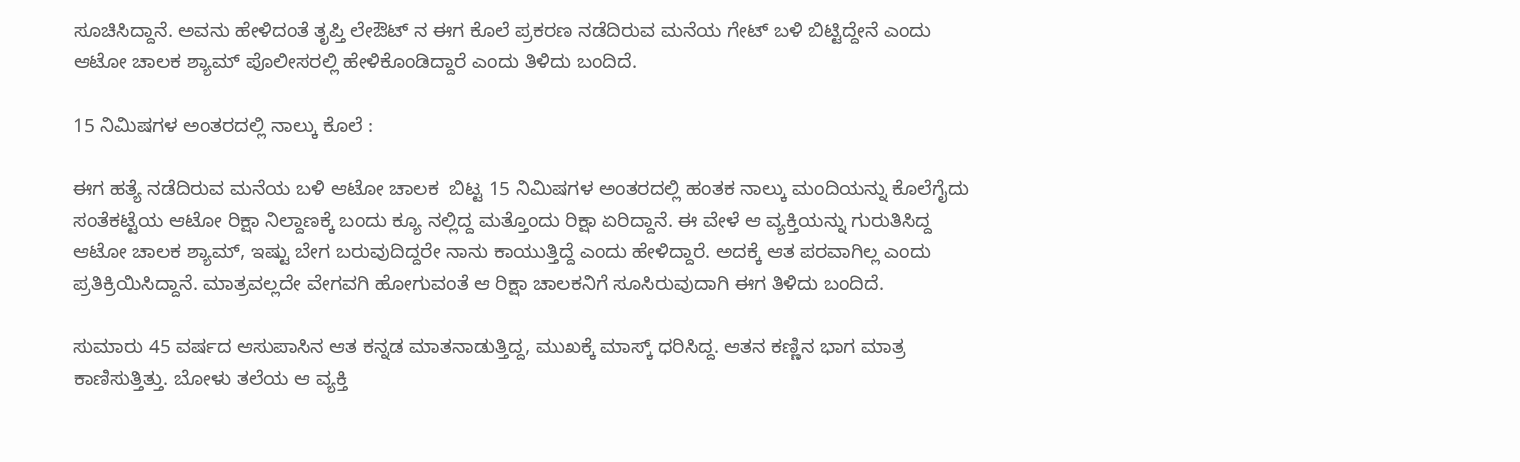ಸೂಚಿಸಿದ್ದಾನೆ. ಅವನು ಹೇಳಿದಂತೆ ತೃಪ್ತಿ ಲೇಔಟ್‌ ನ ಈಗ ಕೊಲೆ ಪ್ರಕರಣ ನಡೆದಿರುವ ಮನೆಯ ಗೇಟ್‌ ಬಳಿ ಬಿಟ್ಟಿದ್ದೇನೆ ಎಂದು ಆಟೋ ಚಾಲಕ ಶ್ಯಾಮ್‌ ಪೊಲೀಸರಲ್ಲಿ ಹೇಳಿಕೊಂಡಿದ್ದಾರೆ ಎಂದು ತಿಳಿದು ಬಂದಿದೆ.

15 ನಿಮಿಷಗಳ ಅಂತರದಲ್ಲಿ ನಾಲ್ಕು ಕೊಲೆ :

ಈಗ ಹತ್ಯೆ ನಡೆದಿರುವ ಮನೆಯ ಬಳಿ ಆಟೋ ಚಾಲಕ  ಬಿಟ್ಟ 15 ನಿಮಿಷಗಳ ಅಂತರದಲ್ಲಿ ಹಂತಕ ನಾಲ್ಕು ಮಂದಿಯನ್ನು ಕೊಲೆಗೈದು ಸಂತೆಕಟ್ಟೆಯ ಆಟೋ ರಿಕ್ಷಾ ನಿಲ್ದಾಣಕ್ಕೆ ಬಂದು ಕ್ಯೂ ನಲ್ಲಿದ್ದ ಮತ್ತೊಂದು ರಿಕ್ಷಾ ಏರಿದ್ದಾನೆ. ಈ ವೇಳೆ ಆ ವ್ಯಕ್ತಿಯನ್ನು ಗುರುತಿಸಿದ್ದ ಆಟೋ ಚಾಲಕ ಶ್ಯಾಮ್‌, ಇಷ್ಟು ಬೇಗ ಬರುವುದಿದ್ದರೇ ನಾನು ಕಾಯುತ್ತಿದ್ದೆ ಎಂದು ಹೇಳಿದ್ದಾರೆ. ಅದಕ್ಕೆ ಆತ ಪರವಾಗಿಲ್ಲ ಎಂದು ಪ್ರತಿಕ್ರಿಯಿಸಿದ್ದಾನೆ. ಮಾತ್ರವಲ್ಲದೇ ವೇಗವಗಿ ಹೋಗುವಂತೆ ಆ ರಿಕ್ಷಾ ಚಾಲಕನಿಗೆ ಸೂಸಿರುವುದಾಗಿ ಈಗ ತಿಳಿದು ಬಂದಿದೆ.

ಸುಮಾರು 45 ವರ್ಷದ ಆಸುಪಾಸಿನ ಆತ ಕನ್ನಡ ಮಾತನಾಡುತ್ತಿದ್ದ, ಮುಖಕ್ಕೆ ಮಾಸ್ಕ್‌ ಧರಿಸಿದ್ದ. ಆತನ ಕಣ್ಣಿನ ಭಾಗ ಮಾತ್ರ ಕಾಣಿಸುತ್ತಿತ್ತು. ಬೋಳು ತಲೆಯ ಆ ವ್ಯಕ್ತಿ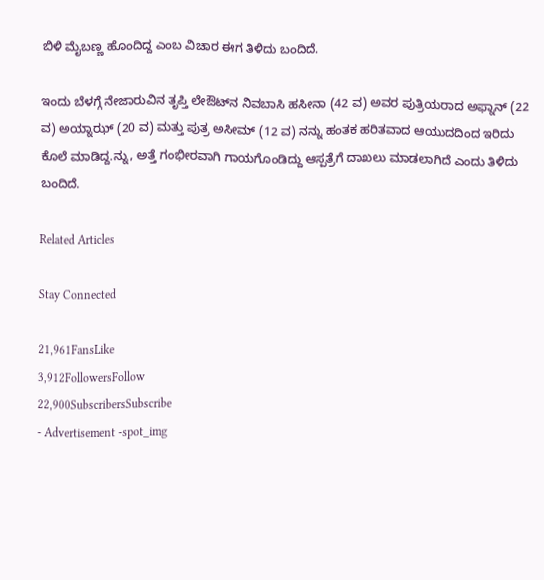ಬಿಳಿ ಮೈಬಣ್ಣ ಹೊಂದಿದ್ದ ಎಂಬ ವಿಚಾರ ಈಗ ತಿಳಿದು ಬಂದಿದೆ.

ಇಂದು ಬೆಳಗ್ಗೆ ನೇಜಾರುವಿನ ತೃಪ್ತಿ ಲೇಔಟ್‌ನ ನಿವಬಾಸಿ ಹಸೀನಾ (42 ವ) ಅವರ ಪುತ್ರಿಯರಾದ ಅಫ್ನಾನ್‌ (22 ವ) ಅಯ್ನಾಝ್‌ (20 ವ) ಮತ್ತು ಪುತ್ರ ಅಸೀಮ್‌ (12 ವ) ನನ್ನು ಹಂತಕ ಹರಿತವಾದ ಆಯುದದಿಂದ ಇರಿದು ಕೊಲೆ ಮಾಡಿದ್ದ.ನ್ನು, ಅತ್ತೆ ಗಂಭೀರವಾಗಿ ಗಾಯಗೊಂಡಿದ್ದು ಆಸ್ಪತ್ರೆಗೆ ದಾಖಲು ಮಾಡಲಾಗಿದೆ ಎಂದು ತಿಳಿದು ಬಂದಿದೆ.

Related Articles

Stay Connected

21,961FansLike
3,912FollowersFollow
22,900SubscribersSubscribe
- Advertisement -spot_img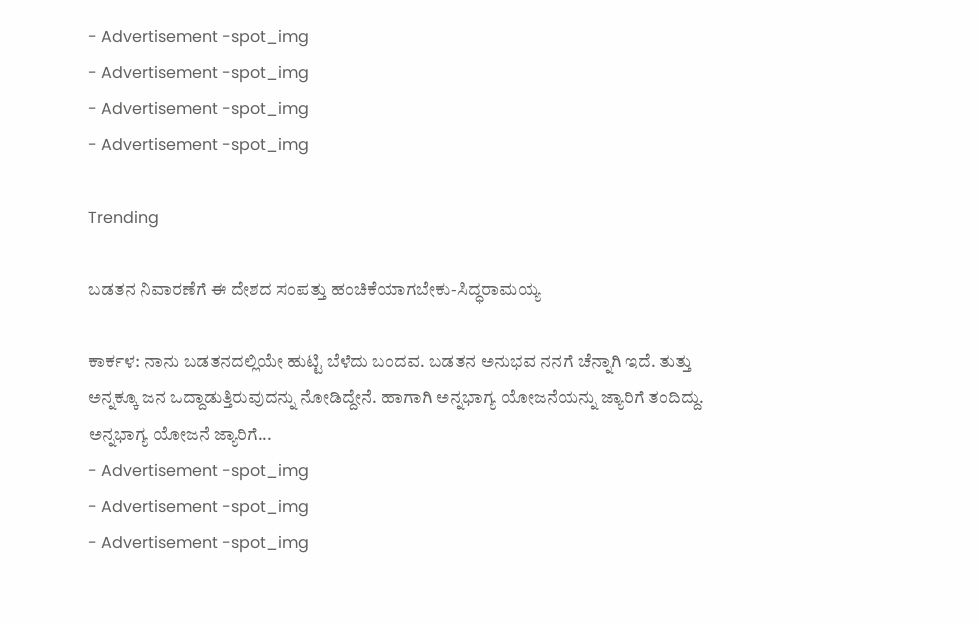- Advertisement -spot_img
- Advertisement -spot_img
- Advertisement -spot_img
- Advertisement -spot_img

Trending

ಬಡತನ ನಿವಾರಣೆಗೆ ಈ ದೇಶದ ಸಂಪತ್ತು ಹಂಚಿಕೆಯಾಗಬೇಕು-ಸಿದ್ಧರಾಮಯ್ಯ

ಕಾರ್ಕಳ: ನಾನು ಬಡತನದಲ್ಲಿಯೇ ಹುಟ್ಟಿ ಬೆಳೆದು ಬಂದವ. ಬಡತನ ಅನುಭವ ನನಗೆ ಚೆನ್ನಾಗಿ ಇದೆ. ತುತ್ತು ಅನ್ನಕ್ಕೂ ಜನ ಒದ್ದಾಡುತ್ತಿರುವುದನ್ನು ನೋಡಿದ್ದೇನೆ. ಹಾಗಾಗಿ ಅನ್ನಭಾಗ್ಯ ಯೋಜನೆಯನ್ನು ಜ್ಯಾರಿಗೆ ತಂದಿದ್ದು. ಅನ್ನಭಾಗ್ಯ ಯೋಜನೆ ಜ್ಯಾರಿಗೆ...
- Advertisement -spot_img
- Advertisement -spot_img
- Advertisement -spot_img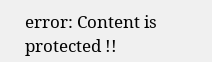error: Content is protected !!